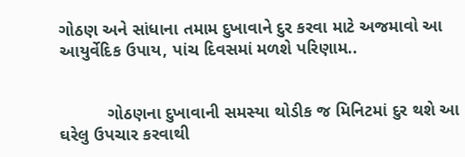ગોઠણ અને સાંધાના તમામ દુખાવાને દુર કરવા માટે અજમાવો આ આયુર્વેદિક ઉપાય, પાંચ દિવસમાં મળશે પરિણામ..


          ગોઠણના દુખાવાની સમસ્યા થોડીક જ મિનિટમાં દુર થશે આ ઘરેલુ ઉપચાર કરવાથી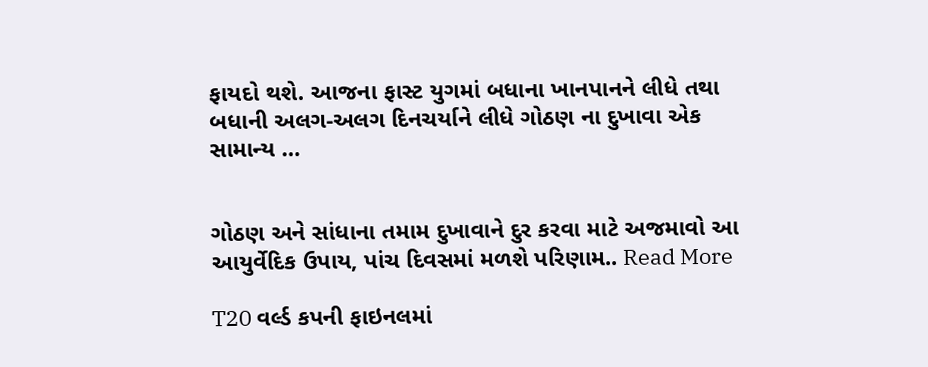ફાયદો થશે. આજના ફાસ્ટ યુગમાં બધાના ખાનપાનને લીધે તથા બધાની અલગ-અલગ દિનચર્યાને લીધે ગોઠણ ના દુખાવા એક સામાન્ય …


ગોઠણ અને સાંધાના તમામ દુખાવાને દુર કરવા માટે અજમાવો આ આયુર્વેદિક ઉપાય, પાંચ દિવસમાં મળશે પરિણામ.. Read More

T20 વર્લ્ડ કપની ફાઇનલમાં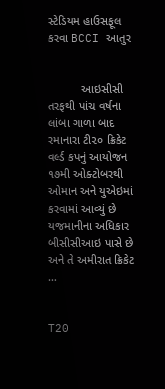સ્ટેડિયમ હાઉસફૂલ કરવા BCCI આતુર


          આઇસીસી તરફથી પાંચ વર્ષના લાંબા ગાળા બાદ રમાનારા ટી૨૦ ક્રિકેટ વર્લ્ડ કપનું આયોજન ૧૭મી ઓક્ટોબરથી ઓમાન અને યુએઇમાં કરવામાં આવ્યું છે યજમાનીના અધિકાર બીસીસીઆઇ પાસે છે અને તે અમીરાત ક્રિકેટ …


T20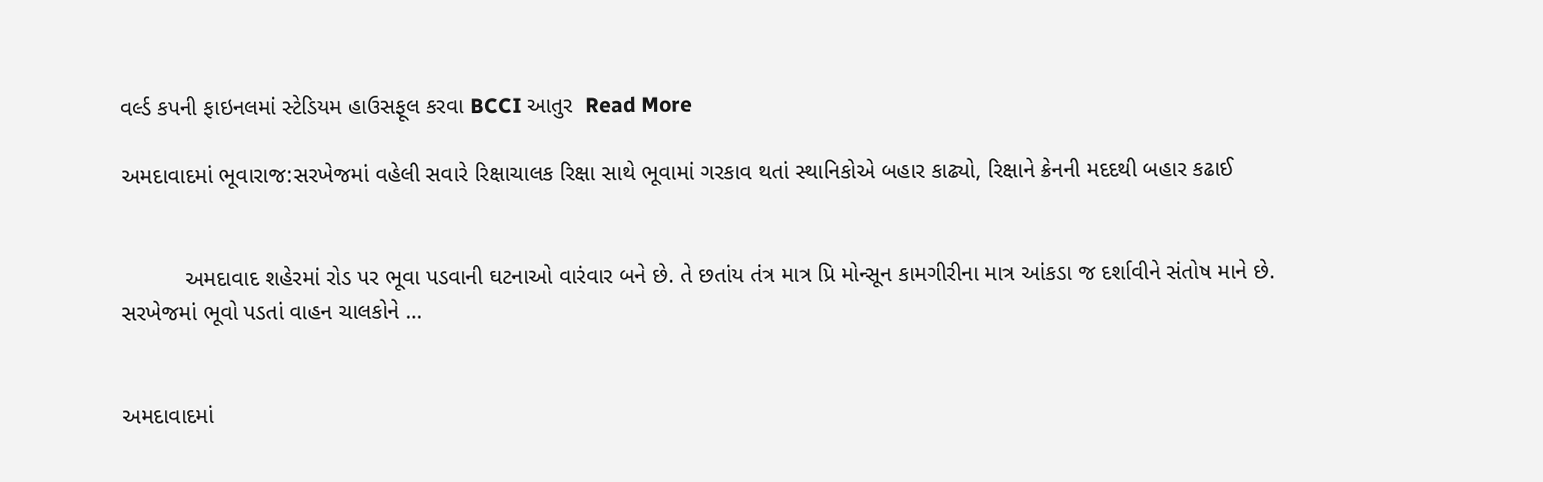વર્લ્ડ કપની ફાઇનલમાં સ્ટેડિયમ હાઉસફૂલ કરવા BCCI આતુર  Read More

અમદાવાદમાં ભૂવારાજ:સરખેજમાં વહેલી સવારે રિક્ષાચાલક રિક્ષા સાથે ભૂવામાં ગરકાવ થતાં સ્થાનિકોએ બહાર કાઢ્યો, રિક્ષાને ક્રેનની મદદથી બહાર કઢાઈ


          અમદાવાદ શહેરમાં રોડ પર ભૂવા પડવાની ઘટનાઓ વારંવાર બને છે. તે છતાંય તંત્ર માત્ર પ્રિ મોન્સૂન કામગીરીના માત્ર આંકડા જ દર્શાવીને સંતોષ માને છે.                                                     સરખેજમાં ભૂવો પડતાં વાહન ચાલકોને …


અમદાવાદમાં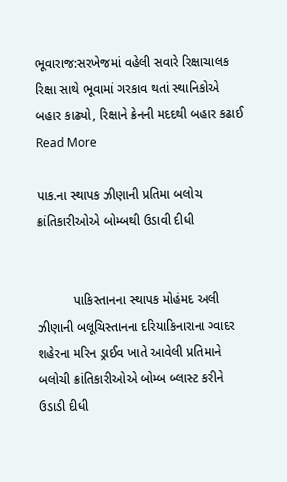ભૂવારાજ:સરખેજમાં વહેલી સવારે રિક્ષાચાલક રિક્ષા સાથે ભૂવામાં ગરકાવ થતાં સ્થાનિકોએ બહાર કાઢ્યો, રિક્ષાને ક્રેનની મદદથી બહાર કઢાઈ Read More

પાક.ના સ્થાપક ઝીણાની પ્રતિમા બલોચ ક્રાંતિકારીઓએ બોમ્બથી ઉડાવી દીધી


          પાકિસ્તાનના સ્થાપક મોહંમદ અલી ઝીણાની બલૂચિસ્તાનના દરિયાકિનારાના ગ્વાદર શહેરના મરિન ડ્રાઈવ ખાતે આવેલી પ્રતિમાને બલોચી ક્રાંતિકારીઓએ બોમ્બ બ્લાસ્ટ કરીને ઉડાડી દીધી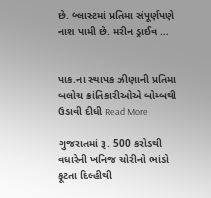છે. બ્લાસ્ટમાં પ્રતિમા સંપૂર્ણપણે નાશ પામી છે. મરીન ડ્રાઈવ …


પાક.ના સ્થાપક ઝીણાની પ્રતિમા બલોચ ક્રાંતિકારીઓએ બોમ્બથી ઉડાવી દીધી Read More

ગુજરાતમાં રૂ. 500 કરોડથી વધારેની ખનિજ ચોરીનો ભાંડો ફૂટતા દિલ્હીથી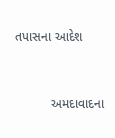તપાસના આદેશ


          અમદાવાદના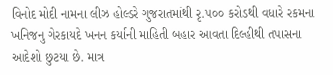વિનોદ મોદી નામના લીઝ હોલ્ડરે ગુજરાતમાંથી રૃ.૫૦૦ કરોડથી વધારે રકમના ખનિજનુ ગેરકાયદે ખનન કર્યાની માહિતી બહાર આવતા દિલ્હીથી તપાસના આદેશો છુટયા છે. માત્ર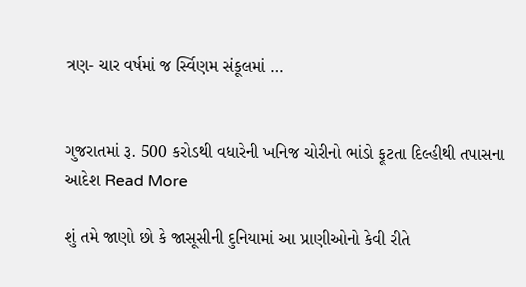ત્રણ- ચાર વર્ષમાં જ ર્સ્વિણમ સંકૂલમાં …


ગુજરાતમાં રૂ. 500 કરોડથી વધારેની ખનિજ ચોરીનો ભાંડો ફૂટતા દિલ્હીથી તપાસના આદેશ Read More

શું તમે જાણો છો કે જાસૂસીની દુનિયામાં આ પ્રાણીઓનો કેવી રીતે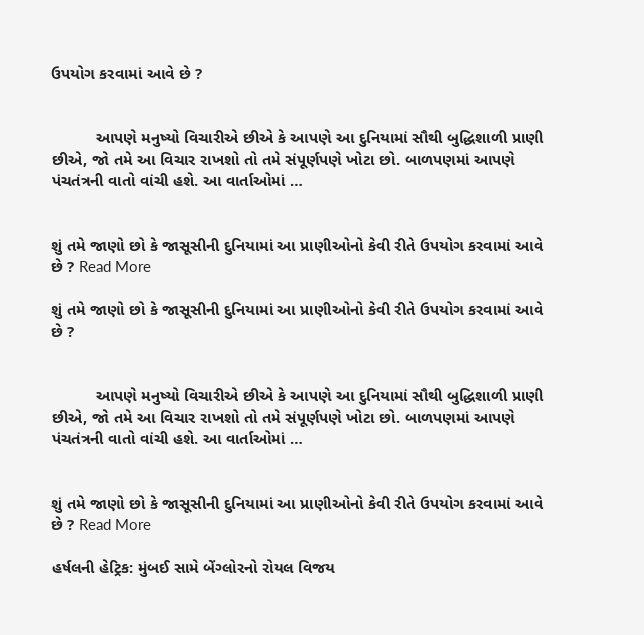ઉપયોગ કરવામાં આવે છે ?


          આપણે મનુષ્યો વિચારીએ છીએ કે આપણે આ દુનિયામાં સૌથી બુદ્ધિશાળી પ્રાણી છીએ, જો તમે આ વિચાર રાખશો તો તમે સંપૂર્ણપણે ખોટા છો. બાળપણમાં આપણે પંચતંત્રની વાતો વાંચી હશે. આ વાર્તાઓમાં …


શું તમે જાણો છો કે જાસૂસીની દુનિયામાં આ પ્રાણીઓનો કેવી રીતે ઉપયોગ કરવામાં આવે છે ? Read More

શું તમે જાણો છો કે જાસૂસીની દુનિયામાં આ પ્રાણીઓનો કેવી રીતે ઉપયોગ કરવામાં આવે છે ?


          આપણે મનુષ્યો વિચારીએ છીએ કે આપણે આ દુનિયામાં સૌથી બુદ્ધિશાળી પ્રાણી છીએ, જો તમે આ વિચાર રાખશો તો તમે સંપૂર્ણપણે ખોટા છો. બાળપણમાં આપણે પંચતંત્રની વાતો વાંચી હશે. આ વાર્તાઓમાં …


શું તમે જાણો છો કે જાસૂસીની દુનિયામાં આ પ્રાણીઓનો કેવી રીતે ઉપયોગ કરવામાં આવે છે ? Read More

હર્ષલની હેટ્રિક: મુંબઈ સામે બેંગ્લોરનો રોયલ વિજય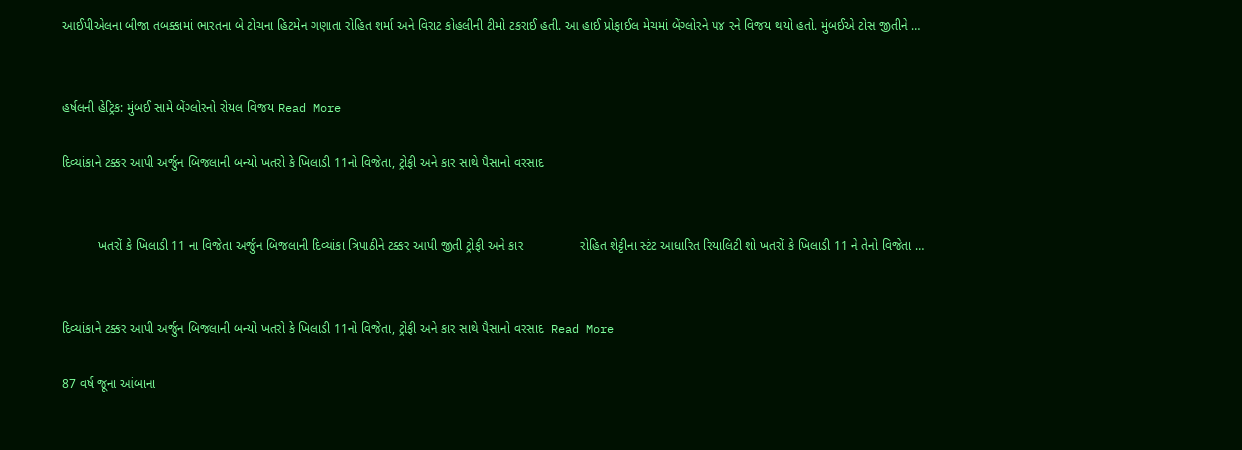આઈપીએલના બીજા તબક્કામાં ભારતના બે ટોચના હિટમેન ગણાતા રોહિત શર્મા અને વિરાટ કોહલીની ટીમો ટકરાઈ હતી. આ હાઈ પ્રોફાઈલ મેચમાં બેંગ્લોરને ૫૪ રને વિજય થયો હતો. મુંબઈએ ટોસ જીતીને …


હર્ષલની હેટ્રિક: મુંબઈ સામે બેંગ્લોરનો રોયલ વિજય Read More

દિવ્યાંકાને ટક્કર આપી અર્જુન બિજલાની બન્યો ખતરો કે ખિલાડી 11નો વિજેતા, ટ્રોફી અને કાર સાથે પૈસાનો વરસાદ


          ખતરોં કે ખિલાડી 11 ના વિજેતા અર્જુન બિજલાની દિવ્યાંકા ત્રિપાઠીને ટક્કર આપી જીતી ટ્રોફી અને કાર                રોહિત શેટ્ટીના સ્ટંટ આધારિત રિયાલિટી શો ખતરોં કે ખિલાડી 11 ને તેનો વિજેતા …


દિવ્યાંકાને ટક્કર આપી અર્જુન બિજલાની બન્યો ખતરો કે ખિલાડી 11નો વિજેતા, ટ્રોફી અને કાર સાથે પૈસાનો વરસાદ  Read More

87 વર્ષ જૂના આંબાના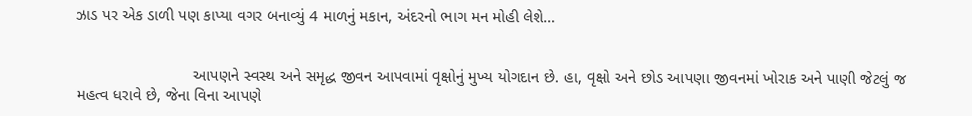ઝાડ પર એક ડાળી પણ કાપ્યા વગર બનાવ્યું 4 માળનું મકાન, અંદરનો ભાગ મન મોહી લેશે…


                          આપણને સ્વસ્થ અને સમૃદ્ધ જીવન આપવામાં વૃક્ષોનું મુખ્ય યોગદાન છે. હા, વૃક્ષો અને છોડ આપણા જીવનમાં ખોરાક અને પાણી જેટલું જ મહત્વ ધરાવે છે, જેના વિના આપણે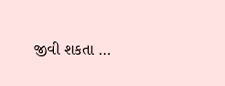જીવી શકતા …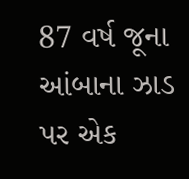87 વર્ષ જૂના આંબાના ઝાડ પર એક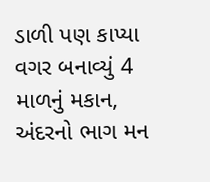ડાળી પણ કાપ્યા વગર બનાવ્યું 4 માળનું મકાન, અંદરનો ભાગ મન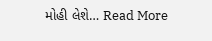મોહી લેશે… Read More